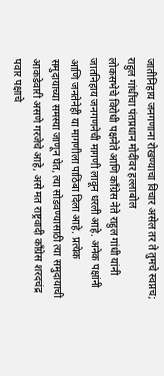जातीनिहाय जनगणाना रोखण्याचा विचार असेल तर ते तुमचे स्वप्नच; राहुल गांधींचा पंतप्रधान मोदींवर हल्लाबोल
लोकसभेचे विरोधी पक्षनेते आणि काँग्रेस नेते राहुल गांधी यांनी जातनिहाय जनगणनेची मागणी लावून धरली आहे. अनेक पक्षांनी आणि जनतेनेही या मागणीला पाठिंबा दिला आहे. प्रत्येक समुदायाच्या समस्या जाणून घेत, त्या सोडवण्यासाठी त्या समुदायाची आकडेवारी असणे गरजेचे आहे, असे मत राष्ट्रवादी काँग्रेस शरदचंद्र पवार पक्षाचे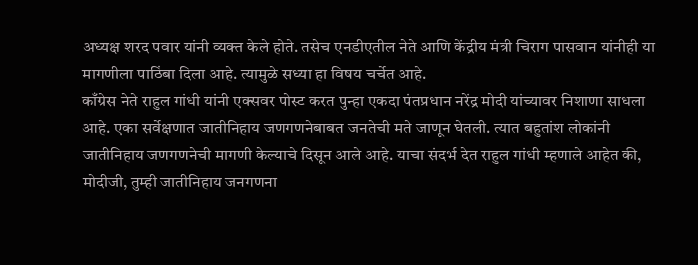अध्यक्ष शरद पवार यांनी व्यक्त केले होते. तसेच एनडीएतील नेते आणि केंद्रीय मंत्री चिराग पासवान यांनीही या मागणीला पाठिंबा दिला आहे. त्यामुळे सध्या हा विषय चर्चेत आहे.
काँग्रेस नेते राहुल गांधी यांनी एक्सवर पोस्ट करत पुन्हा एकदा पंतप्रधान नरेंद्र मोदी यांच्यावर निशाणा साधला आहे. एका सर्वेक्षणात जातीनिहाय जणगणनेबाबत जनतेची मते जाणून घेतली. त्यात बहुतांश लोकांनी जातीनिहाय जणगणनेची मागणी केल्याचे दिसून आले आहे. याचा संदर्भ देत राहुल गांधी म्हणाले आहेत की, मोदीजी, तुम्ही जातीनिहाय जनगणना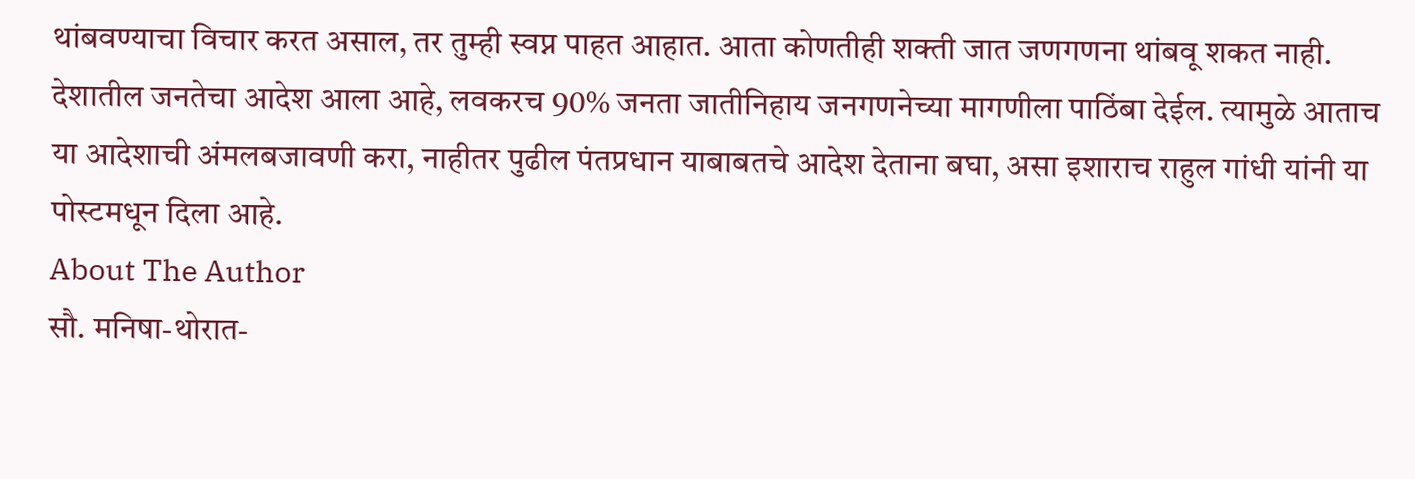थांबवण्याचा विचार करत असाल, तर तुम्ही स्वप्न पाहत आहात. आता कोणतीही शक्ती जात जणगणना थांबवू शकत नाही. देशातील जनतेचा आदेश आला आहे, लवकरच 90% जनता जातीनिहाय जनगणनेच्या मागणीला पाठिंबा देईल. त्यामुळे आताच या आदेशाची अंमलबजावणी करा, नाहीतर पुढील पंतप्रधान याबाबतचे आदेश देताना बघा, असा इशाराच राहुल गांधी यांनी या पोस्टमधून दिला आहे.
About The Author
सौ. मनिषा-थोरात-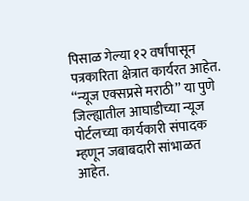पिसाळ गेल्या १२ वर्षांपासून पत्रकारिता क्षेत्रात कार्यरत आहेत. ‘‘न्यूज एक्सप्रसे मराठी’’ या पुणे जिल्ह्यातील आघाडीच्या न्यूज पोर्टलच्या कार्यकारी संपादक म्हणून जबाबदारी सांभाळत आहेत.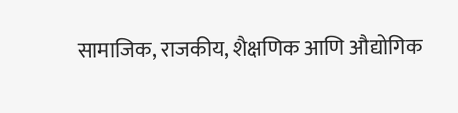सामाजिक, राजकीय, शैक्षणिक आणि औद्योगिक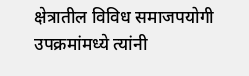क्षेत्रातील विविध समाजपयोगी उपक्रमांमध्ये त्यांनी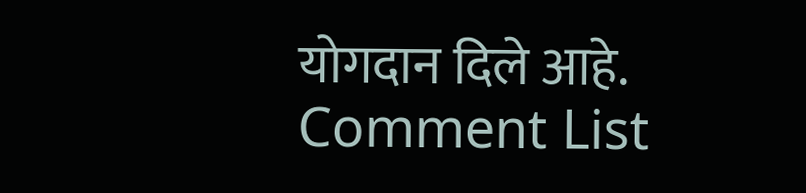योगदान दिले आहे.
Comment List